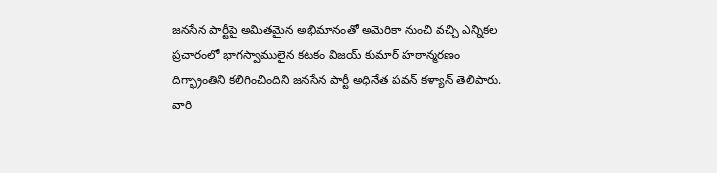జనసేన పార్టీపై అమితమైన అభిమానంతో అమెరికా నుంచి వచ్చి ఎన్నికల ప్రచారంలో భాగస్వాములైన కటకం విజయ్ కుమార్ హఠాన్మరణం దిగ్భ్రాంతిని కలిగించిందిని జనసేన పార్టీ అధినేత పవన్ కళ్యాన్ తెలిపారు. వారి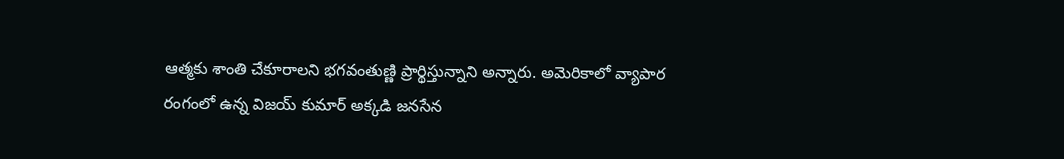ఆత్మకు శాంతి చేకూరాలని భగవంతుణ్ణి ప్రార్థిస్తున్నాని అన్నారు. అమెరికాలో వ్యాపార రంగంలో ఉన్న విజయ్ కుమార్ అక్కడి జనసేన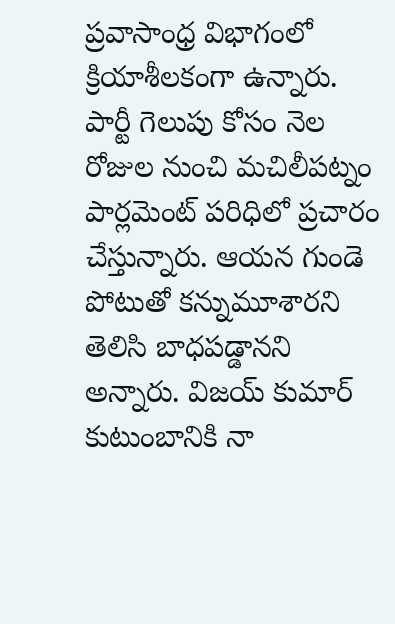ప్రవాసాంధ్ర విభాగంలో క్రియాశీలకంగా ఉన్నారు. పార్టీ గెలుపు కోసం నెల రోజుల నుంచి మచిలీపట్నం పార్లమెంట్ పరిధిలో ప్రచారం చేస్తున్నారు. ఆయన గుండె పోటుతో కన్నుమూశారని తెలిసి బాధపడ్డానని అన్నారు. విజయ్ కుమార్ కుటుంబానికి నా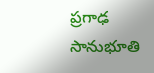ప్రగాఢ సానుభూతి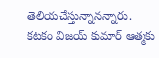తెలియచేస్తున్నానన్నారు.
కటకం విజయ్ కుమార్ ఆత్మకు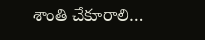శాంతి చేకూరాలి…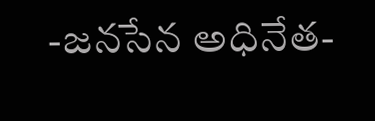-జనసేన అధినేత-